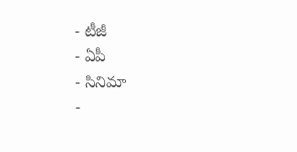- టీజీ
- ఏపీ
- సినిమా
-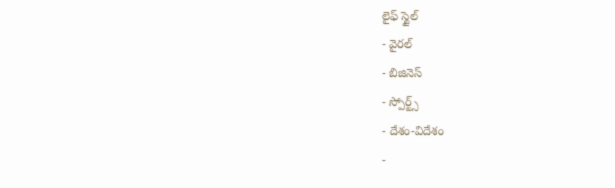లైఫ్ స్టైల్
- వైరల్
- బిజినెస్
- స్పోర్ట్స్
- దేశం-విదేశం
-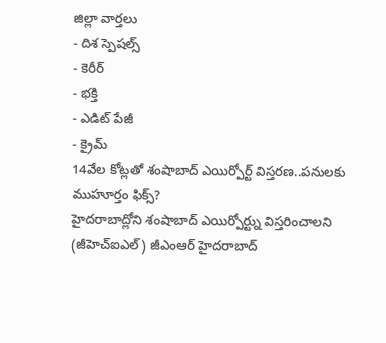జిల్లా వార్తలు
- దిశ స్పెషల్స్
- కెరీర్
- భక్తి
- ఎడిట్ పేజీ
- క్రైమ్
14వేల కోట్లతో శంషాబాద్ ఎయిర్పోర్ట్ విస్తరణ..పనులకు ముహూర్తం ఫిక్స్?
హైదరాబాద్లోని శంషాబాద్ ఎయిర్పోర్ట్ను విస్తరించాలని (జీహెచ్ఐఎల్) జీఎంఆర్ హైదరాబాద్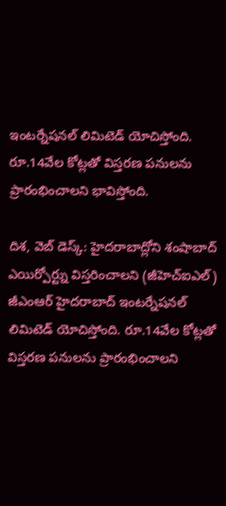ఇంటర్నేషనల్ లిమిటెడ్ యోచిస్తోంది. రూ.14వేల కోట్లతో విస్తరణ పనులను ప్రారంభించాలని భావిస్తోంది.

దిశ, వెబ్ డెస్క్: హైదరాబాద్లోని శంషాబాద్ ఎయిర్పోర్ట్ను విస్తరించాలని (జీహెచ్ఐఎల్) జీఎంఆర్ హైదరాబాద్ ఇంటర్నేషనల్ లిమిటెడ్ యోచిస్తోంది. రూ.14వేల కోట్లతో విస్తరణ పనులను ప్రారంభించాలని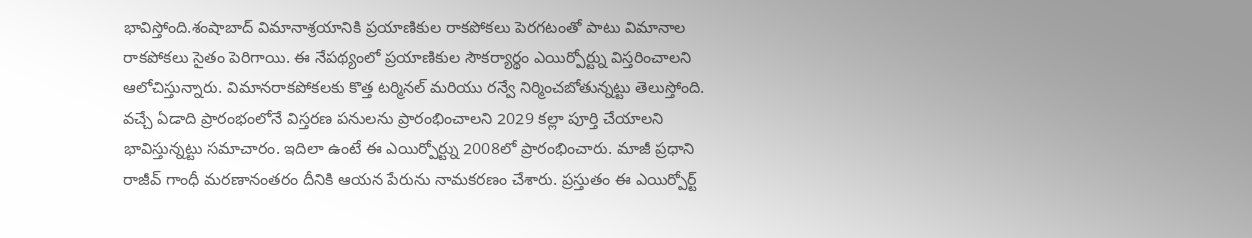భావిస్తోంది.శంషాబాద్ విమానాశ్రయానికి ప్రయాణికుల రాకపోకలు పెరగటంతో పాటు విమానాల రాకపోకలు సైతం పెరిగాయి. ఈ నేపథ్యంలో ప్రయాణికుల సౌకర్యార్థం ఎయిర్పోర్ట్ను విస్తరించాలని ఆలోచిస్తున్నారు. విమానరాకపోకలకు కొత్త టర్మినల్ మరియు రన్వే నిర్మించబోతున్నట్టు తెలుస్తోంది. వచ్చే ఏడాది ప్రారంభంలోనే విస్తరణ పనులను ప్రారంభించాలని 2029 కల్లా పూర్తి చేయాలని భావిస్తున్నట్టు సమాచారం. ఇదిలా ఉంటే ఈ ఎయిర్పోర్ట్ను 2008లో ప్రారంభించారు. మాజీ ప్రధాని రాజీవ్ గాంధీ మరణానంతరం దీనికి ఆయన పేరును నామకరణం చేశారు. ప్రస్తుతం ఈ ఎయిర్పోర్ట్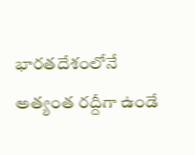భారతదేశంలోనే అత్యంత రద్దీగా ఉండే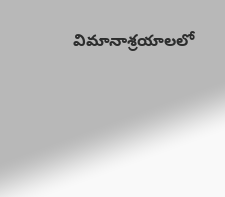విమానాశ్రయాలలో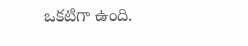ఒకటిగా ఉంది.